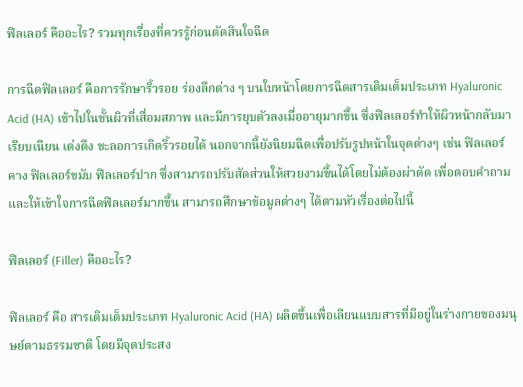ฟิลเลอร์ คืออะไร? รวมทุกเรื่องที่ควรรู้ก่อนตัดสินใจฉีด

การฉีดฟิลเลอร์ คือการรักษาริ้วรอย ร่องลึกต่าง ๆ บนใบหน้าโดยการฉีดสารเติมเต็มประเภท Hyaluronic Acid (HA) เช้าไปในชั้นผิวที่เสื่อมสภาพ และมีการยุบตัวลงเมื่ออายุมากขึ้น ซึ่งฟิลเลอร์ทำให้ผิวหน้ากลับมาเรียบเนียน เต่งตึง ชะลอการเกิดริ้วรอยได้ นอกจากนี้ยังนิยมฉีดเพื่อปรับรูปหน้าในจุดต่างๆ เช่น ฟิลเลอร์คาง ฟิลเลอร์ขมับ ฟิลเลอร์ปาก ซึ่งสามารถปรับสัดส่วนให้สวยงามขึ้นได้โดยไม่ต้องผ่าตัด เพื่อตอบคำถามและให้เข้าใจการฉีดฟิลเลอร์มากขึ้น สามารถศึกษาข้อมูลต่างๆ ได้ตามหัวเรื่องต่อไปนี้

ฟิลเลอร์ (Filler) คืออะไร?

ฟิลเลอร์ คือ สารเติมเต็มประเภท Hyaluronic Acid (HA) ผลิตขึ้นเพื่อเลียนแบบสารที่มีอยู่ในร่างกายของมนุษย์ตามธรรมชาติ โดยมีจุดประสง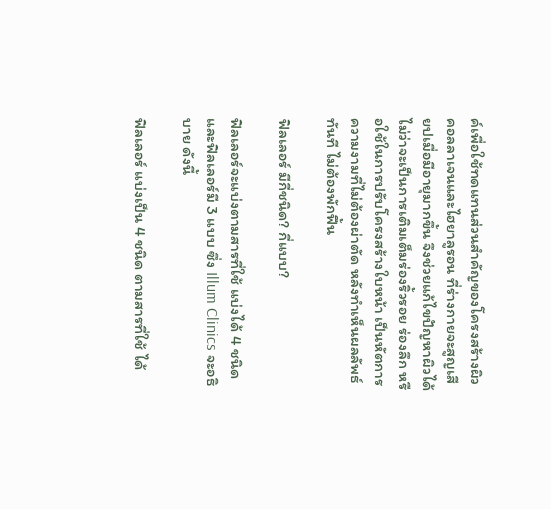ค์เพื่อใช้ทดแทนส่วนสำคัญของโครงสร้างผิว คอลลาเจนและไฮยาลูรอน ที่ร่างกายจะสูญเสียปเมื่อมีอายุมากขึ้น จึงช่วยแก้ไขปัญหาผิวได้ ไม่ว่าจะเป็นการเติมเต็มร่องริ้วรอย ร่องลึก หรือใช้ในการปรับโครงสร้างใบหน้า เป็นหัตการความงามที่ไม่ต้องผ่าตัด หลังทำเห็นผลลัพธ์ทันที ไม่ต้องพักฟื้น

ฟิลเลอร์ มีกี่ชนิด? กี่แบบ?

ฟิลเลอร์จะแบ่งตามสารที่ใช้ แบ่งได้ 4 ชนิด และฟิลเลอร์มี 3 แบบ ซึ่ง Illum Clinics จะอธิบาย ดังนี้

ฟิลเลอร์ แบ่งเป็น 4 ชนิด ตามสารที่ใช้ ได้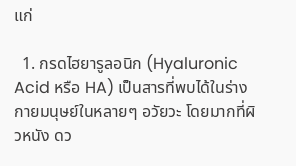แก่

  1. กรดไฮยารูลอนิก (Hyaluronic Acid หรือ HA) เป็นสารที่พบได้ในร่างกายมนุษย์ในหลายๆ อวัยวะ โดยมากที่ผิวหนัง ดว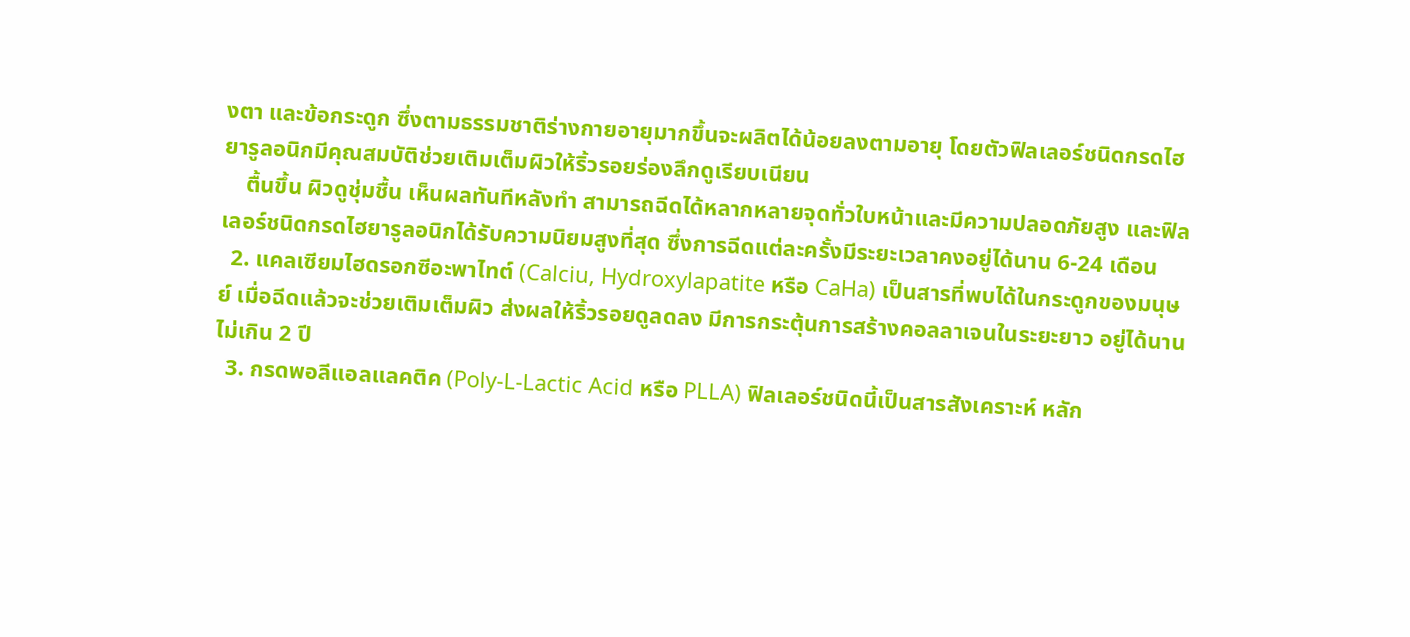งตา และข้อกระดูก ซึ่งตามธรรมชาติร่างกายอายุมากขึ้นจะผลิตได้น้อยลงตามอายุ โดยตัวฟิลเลอร์ชนิดกรดไฮยารูลอนิกมีคุณสมบัติช่วยเติมเต็มผิวให้ริ้วรอยร่องลึกดูเรียบเนียน
    ตื้นขึ้น ผิวดูชุ่มชื้น เห็นผลทันทีหลังทำ สามารถฉีดได้หลากหลายจุดทั่วใบหน้าและมีความปลอดภัยสูง และฟิลเลอร์ชนิดกรดไฮยารูลอนิกได้รับความนิยมสูงที่สุด ซึ่งการฉีดแต่ละครั้งมีระยะเวลาคงอยู่ได้นาน 6-24 เดือน
  2. แคลเซียมไฮดรอกซีอะพาไทต์ (Calciu, Hydroxylapatite หรือ CaHa) เป็นสารที่พบได้ในกระดูกของมนุษย์ เมื่อฉีดแล้วจะช่วยเติมเต็มผิว ส่งผลให้ริ้วรอยดูลดลง มีการกระตุ้นการสร้างคอลลาเจนในระยะยาว อยู่ได้นานไม่เกิน 2 ปี
  3. กรดพอลีแอลแลคติค (Poly-L-Lactic Acid หรือ PLLA) ฟิลเลอร์ชนิดนี้เป็นสารสังเคราะห์ หลัก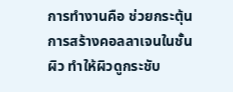การทำงานคือ ช่วยกระตุ้นการสร้างคอลลาเจนในชั้นผิว ทำให้ผิวดูกระชับ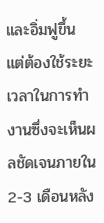และอิ่มฟูขึ้น แต่ต้องใช้ระยะเวลาในการทำงานซึ่งจะเห็นผลชัดเจนภายใน 2-3 เดือนหลัง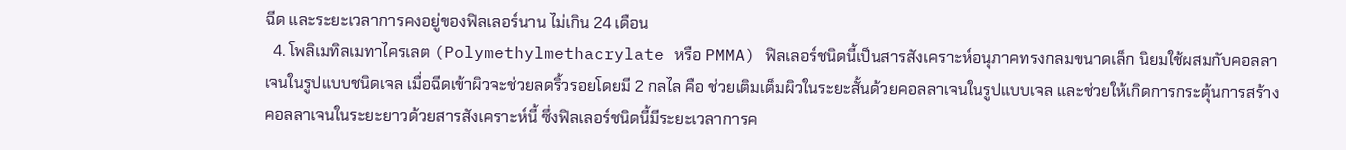ฉีด และระยะเวลาการคงอยู่ของฟิลเลอร์นาน ไม่เกิน 24 เดือน
  4. โพลิเมทิลเมทาไครเลต (Polymethylmethacrylate หรือ PMMA) ฟิลเลอร์ชนิดนี้เป็นสารสังเคราะห์อนุภาคทรงกลมขนาดเล็ก นิยมใช้ผสมกับคอลลาเจนในรูปแบบชนิดเจล เมื่อฉีดเข้าผิวจะช่วยลดริ้วรอยโดยมี 2 กลไล คือ ช่วยเติมเต็มผิวในระยะสั้นด้วยคอลลาเจนในรูปแบบเจล และช่วยให้เกิดการกระตุ้นการสร้างคอลลาเจนในระยะยาวด้วยสารสังเคราะห์นี้ ซึ่งฟิลเลอร์ชนิดนี้มีระยะเวลาการค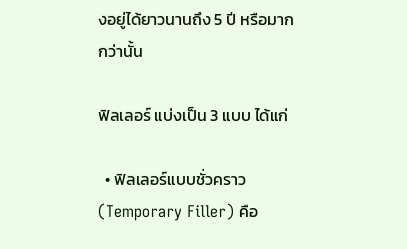งอยู่ได้ยาวนานถึง 5 ปี หรือมากกว่านั้น

ฟิลเลอร์ แบ่งเป็น 3 แบบ ได้แก่

  • ฟิลเลอร์แบบชั่วคราว (Temporary Filler) คือ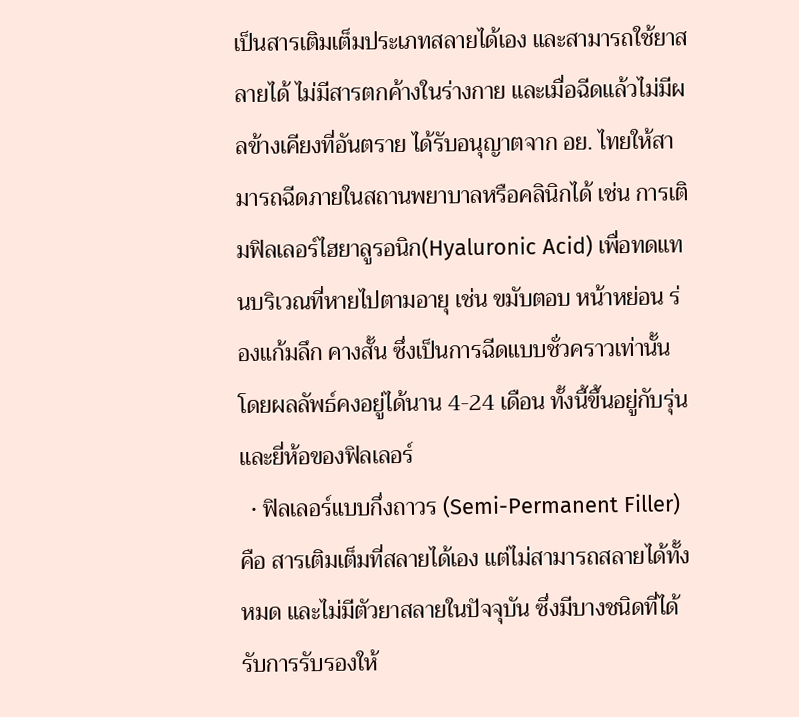เป็นสารเติมเต็มประเภทสลายได้เอง และสามารถใช้ยาสลายได้ ไม่มีสารตกค้างในร่างกาย และเมื่อฉีดแล้วไม่มีผลข้างเคียงที่อันตราย ได้รับอนุญาตจาก อย. ไทยให้สามารถฉีดภายในสถานพยาบาลหรือคลินิกได้ เช่น การเติมฟิลเลอร์ไฮยาลูรอนิก(Hyaluronic Acid) เพื่อทดแทนบริเวณที่หายไปตามอายุ เช่น ขมับตอบ หน้าหย่อน ร่องแก้มลึก คางสั้น ซึ่งเป็นการฉีดแบบชั่วคราวเท่านั้น โดยผลลัพธ์คงอยู่ได้นาน 4-24 เดือน ทั้งนี้ขึ้นอยู่กับรุ่น และยี่ห้อของฟิลเลอร์
  • ฟิลเลอร์แบบกึ่งถาวร (Semi-Permanent Filler) คือ สารเติมเต็มที่สลายได้เอง แต่ไม่สามารถสลายได้ทั้งหมด และไม่มีตัวยาสลายในปัจจุบัน ซึ่งมีบางชนิดที่ได้รับการรับรองให้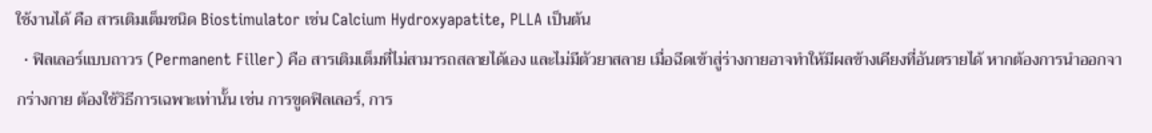ใช้งานได้ คือ สารเติมเต็มชนิด Biostimulator เช่น Calcium Hydroxyapatite, PLLA เป็นต้น
  • ฟิลเลอร์แบบถาวร (Permanent Filler) คือ สารเติมเต็มที่ไม่สามารถสลายได้เอง และไม่มีตัวยาสลาย เมื่อฉีดเข้าสู่ร่างกายอาจทำให้มีผลข้างเคียงที่อันตรายได้ หากต้องการนำออกจากร่างกาย ต้องใช้วิธีการเฉพาะเท่านั้น เช่น การขูดฟิลเลอร์, การ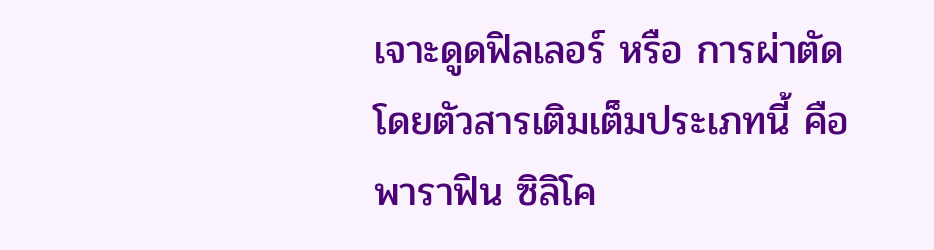เจาะดูดฟิลเลอร์ หรือ การผ่าตัด โดยตัวสารเติมเต็มประเภทนี้ คือ พาราฟิน ซิลิโค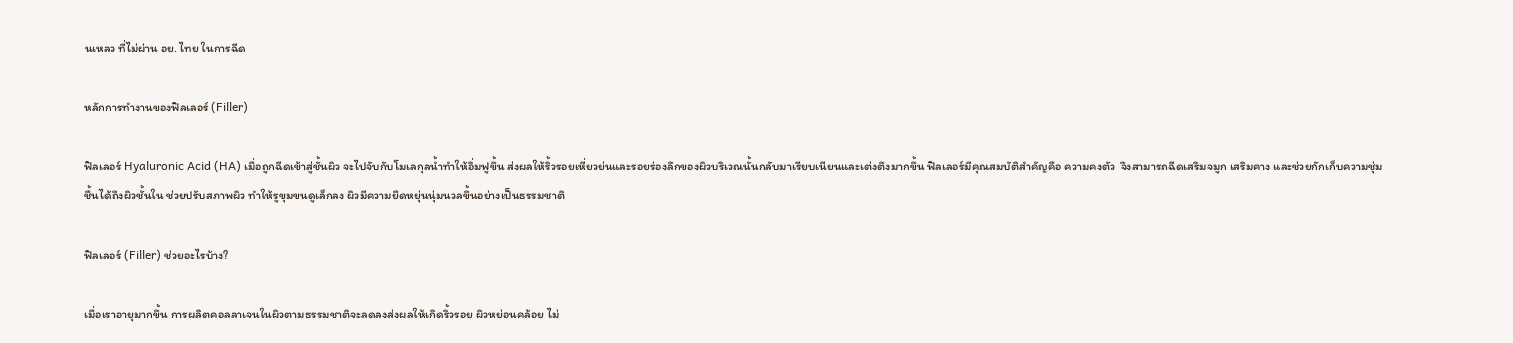นเหลว ที่ไม่ผ่าน อย. ไทย ในการฉีด

หลักการทำงานของฟิลเลอร์ (Filler)

ฟิลเลอร์ Hyaluronic Acid (HA) เมื่อถูกฉีดเข้าสู่ชั้นผิว จะไปจับกับโมเลกุลน้ำทำให้อิ่มฟูขึ้น ส่งผลให้ริ้วรอยเหี่ยวย่นและรอยร่องลึกของผิวบริเวณนั้นกลับมาเรียบเนียนและเต่งตึงมากขึ้น ฟิลเลอร์มีคุณสมบัติสำคัญคือ ความคงตัว  จึงสามารถฉีดเสริมจมูก เสริมคาง และช่วยกักเก็บความชุ่มชื้นได้ถึงผิวชั้นใน ช่วยปรับสภาพผิว ทำให้รูขุมขนดูเล็กลง ผิวมีความยืดหยุ่นนุ่มนวลขึ้นอย่างเป็นธรรมชาติ

ฟิลเลอร์ (Filler) ช่วยอะไรบ้าง?

เมื่อเราอายุมากขึ้น การผลิตคอลลาเจนในผิวตามธรรมชาติจะลดลงส่งผลให้เกิดริ้วรอย ผิวหย่อนคล้อย ไม่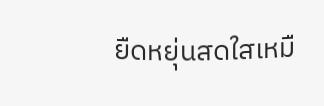ยืดหยุ่นสดใสเหมื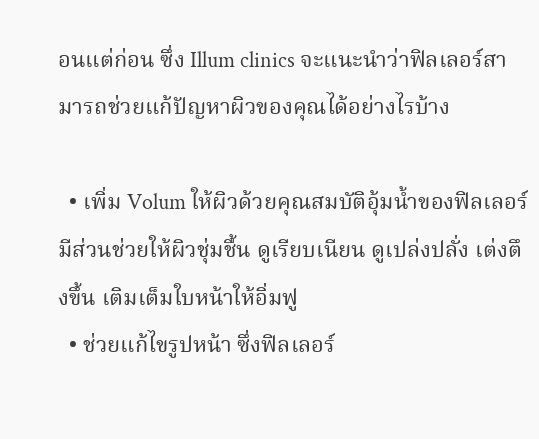อนแต่ก่อน ซึ่ง Illum clinics จะแนะนำว่าฟิลเลอร์สามารถช่วยแก้ปัญหาผิวของคุณได้อย่างไรบ้าง

  • เพิ่ม Volum ให้ผิวด้วยคุณสมบัติอุ้มน้ำของฟิลเลอร์มีส่วนช่วยให้ผิวชุ่มชื้น ดูเรียบเนียน ดูเปล่งปลั่ง เต่งตึงขึ้น เติมเต็มใบหน้าให้อิ่มฟู
  • ช่วยแก้ไขรูปหน้า ซึ่งฟิลเลอร์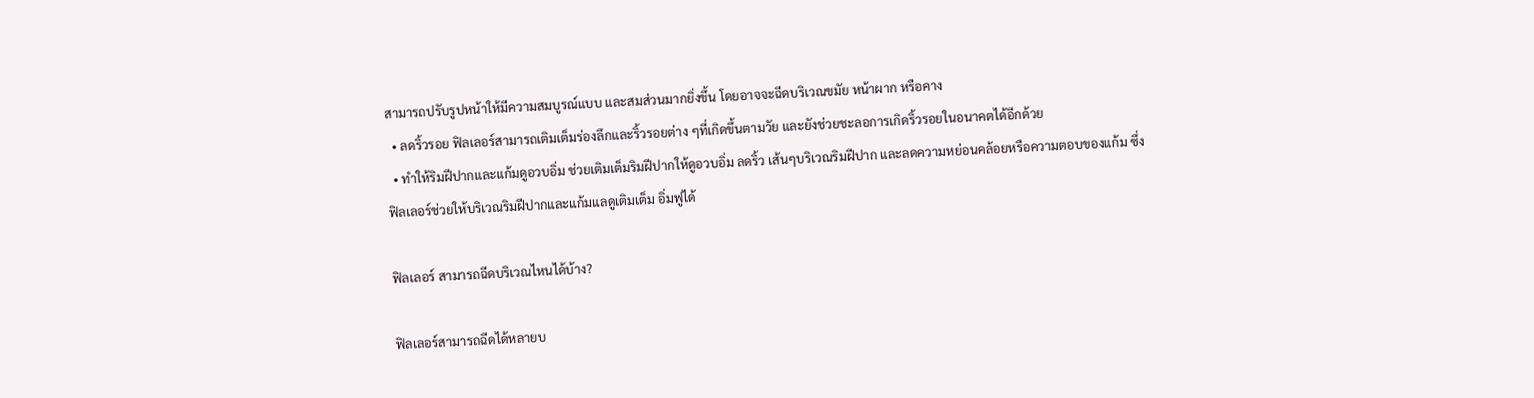สามารถปรับรูปหน้าให้มีความสมบูรณ์แบบ และสมส่วนมากยิ่งขึ้น โดยอาจจะฉีดบริเวณขมัย หน้าผาก หรือคาง
  • ลดริ้วรอย ฟิลเลอร์สามารถเติมเต็มร่องลึกและริ้วรอยต่าง ๆที่เกิดขึ้นตามวัย และยังช่วยชะลอการเกิดริ้วรอยในอนาคตได้อีกด้วย
  • ทำให้ริมฝีปากและแก้มดูอวบอิ่ม ช่วยเติมเต็มริมฝีปากให้ดูอวบอิ่ม ลดริ้ว เส้นๆบริเวณริมฝีปาก และลดความหย่อนคล้อยหรือความตอบของแก้ม ซึ่งฟิลเลอร์ช่วยให้บริเวณริมฝีปากและแก้มแลดูเติมเต็ม อิ่มฟูได้

ฟิลเลอร์ สามารถฉีดบริเวณไหนได้บ้าง?

ฟิลเลอร์สามารถฉีดได้หลายบ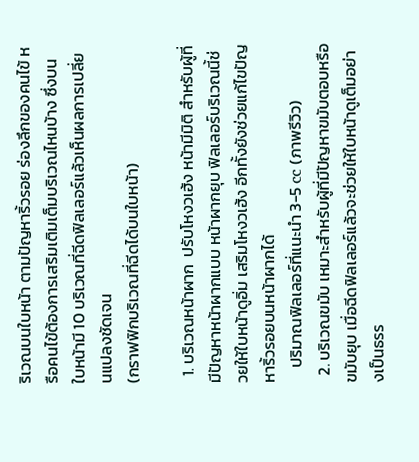ริเวณบนใบหน้า ตามปัญหาริ้วรอย ร่องลึกของคนไข้ หรือคนไข้ต้องการเสริมเติมเต็มบริเวณไหนบ้าง ซึ่งบนใบหน้ามี 10 บริเวณที่ฉีดฟิลเลอร์แล้วเห็นผลการเปลี่ยนแปลงชัดเจน
(กราฟฟิกบริเวณที่ฉีดได้บนใบหน้า)

  1. บริเวณหน้าผาก  ปรับโหงวเฮ้ง หน้ามีมิติ สำหรับผู้ที่มีปัญหาหน้าผากแบบ หน้าผากยุบ ฟิลเลอร์บริเวณนี้ช่วยให้ใบหน้าดูอิ่ม เสริมโหงวเฮ้ง อีกทั้งยังช่วยแก้ไขปัญหาริ้วรอยบนหน้าผากได้
    ปริมาณฟิลเลอร์ที่แนะนำ 3-5 cc (ภาพรีวิว)
  2. บริเวณขมับ เหมาะสำหรับผู้ที่มีปัญหาขมับตอบหรือขมับยุบ เมื่อฉีดฟิลเลอร์แล้วจะช่วยให้ใบหน้าดูเต็มอย่างเป็นธรร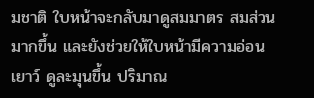มชาติ ใบหน้าจะกลับมาดูสมมาตร สมส่วนมากขึ้น และยังช่วยให้ใบหน้ามีความอ่อนเยาว์ ดูละมุนขึ้น ปริมาณ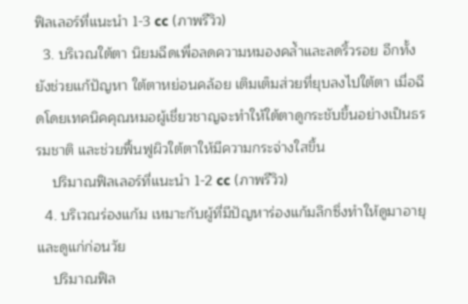ฟิลเลอร์ที่แนะนำ 1-3 cc (ภาพรีวิว)
  3. บริเวณใต้ตา นิยมฉีดเพื่อลดความหมองคล้ำและลดริ้วรอย อีกทั้งยังช่วยแก้ปัญหา ใต้ตาหย่อนคล้อย เติมเต็มส่วยที่ยุบลงไปใต้ตา เมื่อฉีดโดยเทคนิคคุณหมอผู้เชี่ยวชาญจะทำให้ใต้ตาดูกระชับขึ้นอย่างเป็นธรรมชาติ และช่วยฟื้นฟูผิวใต้ตาให้มีความกระจ่างใสขึ้น
    ปริมาณฟิลเลอร์ที่แนะนำ 1-2 cc (ภาพรีวิว)
  4. บริเวณร่องแก้ม เหมาะกับผู้ที่มีปัญหาร่องแก้มลึกซึ่งทำให้ดูมาอายุและดูแก่ก่อนวัย
    ปริมาณฟิล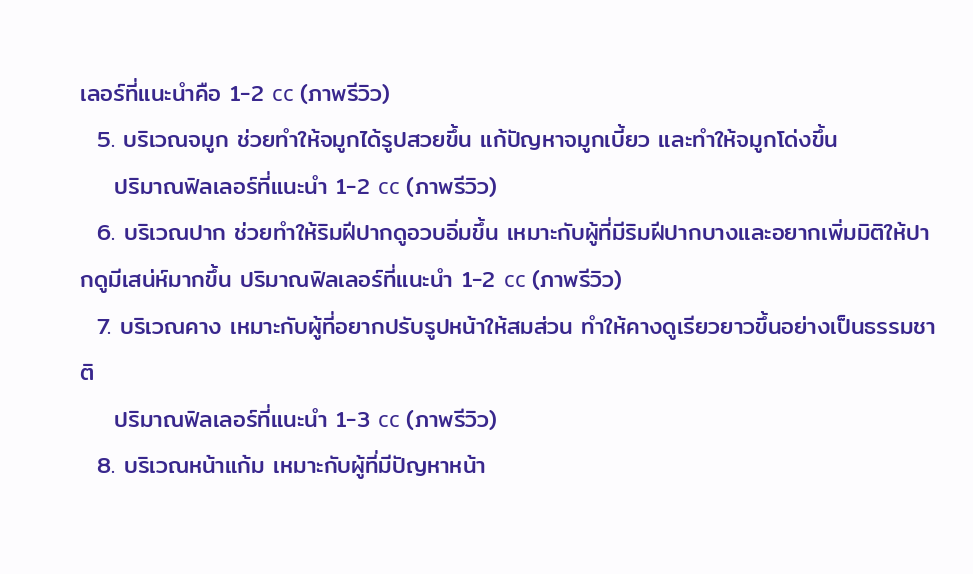เลอร์ที่แนะนำคือ 1-2 cc (ภาพรีวิว)
  5. บริเวณจมูก ช่วยทำให้จมูกได้รูปสวยขึ้น แก้ปัญหาจมูกเบี้ยว และทำให้จมูกโด่งขึ้น
    ปริมาณฟิลเลอร์ที่แนะนำ 1-2 cc (ภาพรีวิว)
  6. บริเวณปาก ช่วยทำให้ริมฝีปากดูอวบอิ่มขึ้น เหมาะกับผู้ที่มีริมฝีปากบางและอยากเพิ่มมิติให้ปากดูมีเสน่ห์มากขึ้น ปริมาณฟิลเลอร์ที่แนะนำ 1-2 cc (ภาพรีวิว)
  7. บริเวณคาง เหมาะกับผู้ที่อยากปรับรูปหน้าให้สมส่วน ทำให้คางดูเรียวยาวขึ้นอย่างเป็นธรรมชาติ
    ปริมาณฟิลเลอร์ที่แนะนำ 1-3 cc (ภาพรีวิว)
  8. บริเวณหน้าแก้ม เหมาะกับผู้ที่มีปัญหาหน้า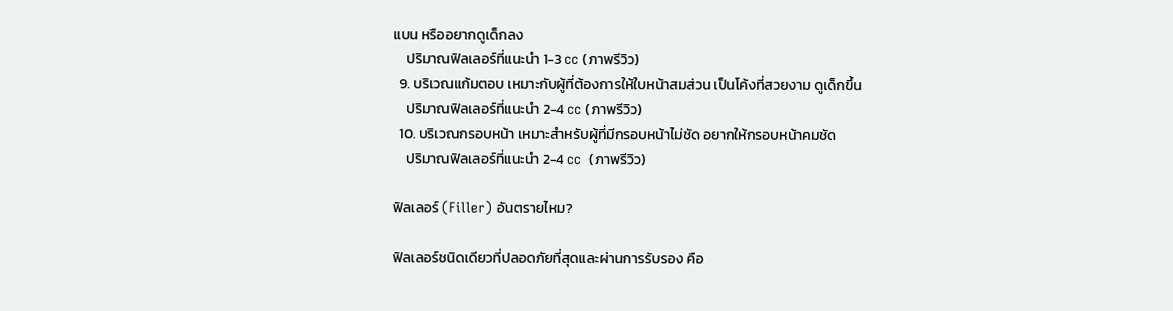แบน หรืออยากดูเด็กลง
    ปริมาณฟิลเลอร์ที่แนะนำ 1-3 cc (ภาพรีวิว)
  9. บริเวณแก้มตอบ เหมาะกับผู้ที่ต้องการให้ใบหน้าสมส่วน เป็นโค้งที่สวยงาม ดูเด็กขึ้น
    ปริมาณฟิลเลอร์ที่แนะนำ 2-4 cc (ภาพรีวิว)
  10. บริเวณกรอบหน้า เหมาะสำหรับผู้ที่มีกรอบหน้าไม่ชัด อยากให้กรอบหน้าคมชัด
    ปริมาณฟิลเลอร์ที่แนะนำ 2-4 cc  (ภาพรีวิว)

ฟิลเลอร์ (Filler) อันตรายไหม?

ฟิลเลอร์ชนิดเดียวที่ปลอดภัยที่สุดและผ่านการรับรอง คือ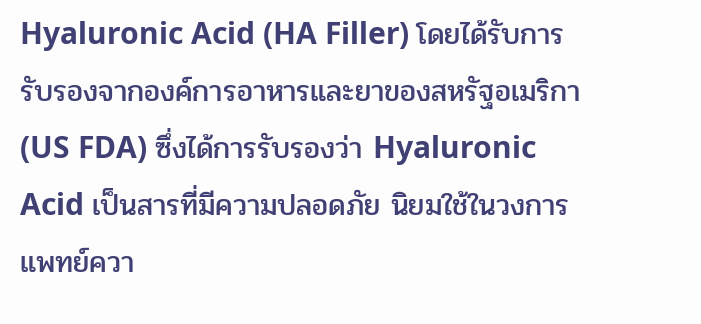Hyaluronic Acid (HA Filler) โดยได้รับการรับรองจากองค์การอาหารและยาของสหรัฐอเมริกา (US FDA) ซึ่งได้การรับรองว่า Hyaluronic Acid เป็นสารที่มีความปลอดภัย นิยมใช้ในวงการแพทย์ควา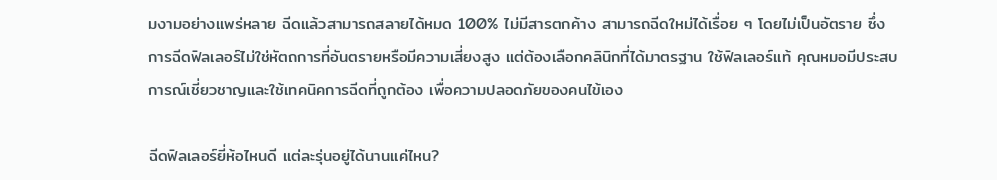มงามอย่างแพร่หลาย ฉีดแล้วสามารถสลายได้หมด 100% ไม่มีสารตกค้าง สามารถฉีดใหม่ได้เรื่อย ๆ โดยไม่เป็นอัตราย ซึ่งการฉีดฟิลเลอร์ไม่ใช่หัตถการที่อันตรายหรือมีความเสี่ยงสูง แต่ต้องเลือกคลินิกที่ได้มาตรฐาน ใช้ฟิลเลอร์แท้ คุณหมอมีประสบการณ์เชี่ยวชาญและใช้เทคนิคการฉีดที่ถูกต้อง เพื่อความปลอดภัยของคนไข้เอง

ฉีดฟิลเลอร์ยี่ห้อไหนดี แต่ละรุ่นอยู่ได้นานแค่ไหน?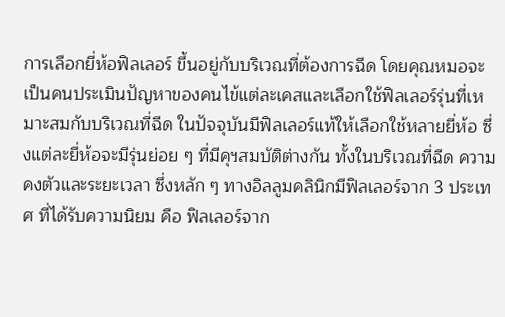การเลือกยี่ห้อฟิลเลอร์ ขึ้นอยู่กับบริเวณที่ต้องการฉีด โดยคุณหมอจะเป็นคนประเมินปัญหาของคนไข้แต่ละเคสและเลือกใช้ฟิลเลอร์รุ่นที่เหมาะสมกับบริเวณที่ฉีด ในปัจจุบันมีฟิลเลอร์แท้ให้เลือกใช้หลายยี่ห้อ ซึ่งแต่ละยี่ห้อจะมีรุ่นย่อย ๆ ที่มีคุฯสมบัติต่างกัน ทั้งในบริเวณที่ฉีด ความคงตัวและระยะเวลา ซึ่งหลัก ๆ ทางอิลลูมคลินิกมีฟิลเลอร์จาก 3 ประเทศ ที่ได้รับความนิยม คือ ฟิลเลอร์จาก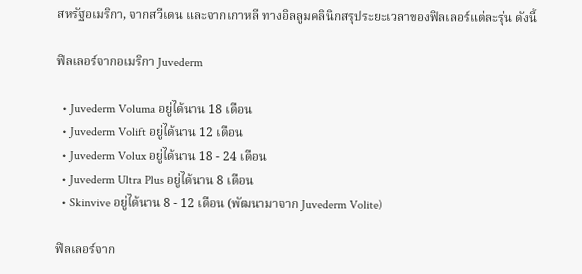สหรัฐอเมริกา, จากสวีเดน และจากเกาหลี ทางอิลลูมคลินิกสรุประยะเวลาของฟิลเลอร์แต่ละรุ่น ดังนี้

ฟิลเลอร์จากอเมริกา Juvederm

  • Juvederm Voluma อยู่ได้นาน 18 เดือน
  • Juvederm Volift อยู่ได้นาน 12 เดือน
  • Juvederm Volux อยู่ได้นาน 18 - 24 เดือน
  • Juvederm Ultra Plus อยู่ได้นาน 8 เดือน
  • Skinvive อยู่ได้นาน 8 - 12 เดือน (พัฒนามาจาก Juvederm Volite)

ฟิลเลอร์จาก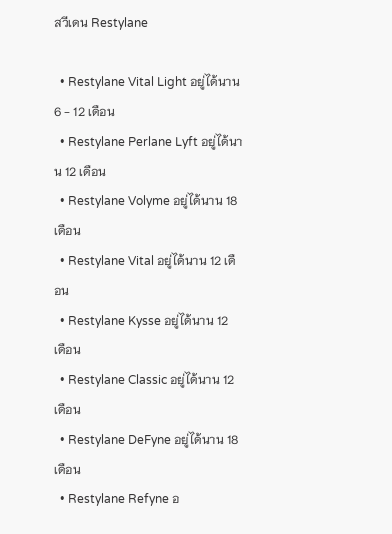สวีเดน Restylane

  • Restylane Vital Light อยู่ได้นาน 6 - 12 เดือน
  • Restylane Perlane Lyft อยู่ได้นาน 12 เดือน
  • Restylane Volyme อยู่ได้นาน 18 เดือน
  • Restylane Vital อยู่ได้นาน 12 เดือน
  • Restylane Kysse อยู่ได้นาน 12 เดือน
  • Restylane Classic อยู่ได้นาน 12 เดือน
  • Restylane DeFyne อยู่ได้นาน 18 เดือน
  • Restylane Refyne อ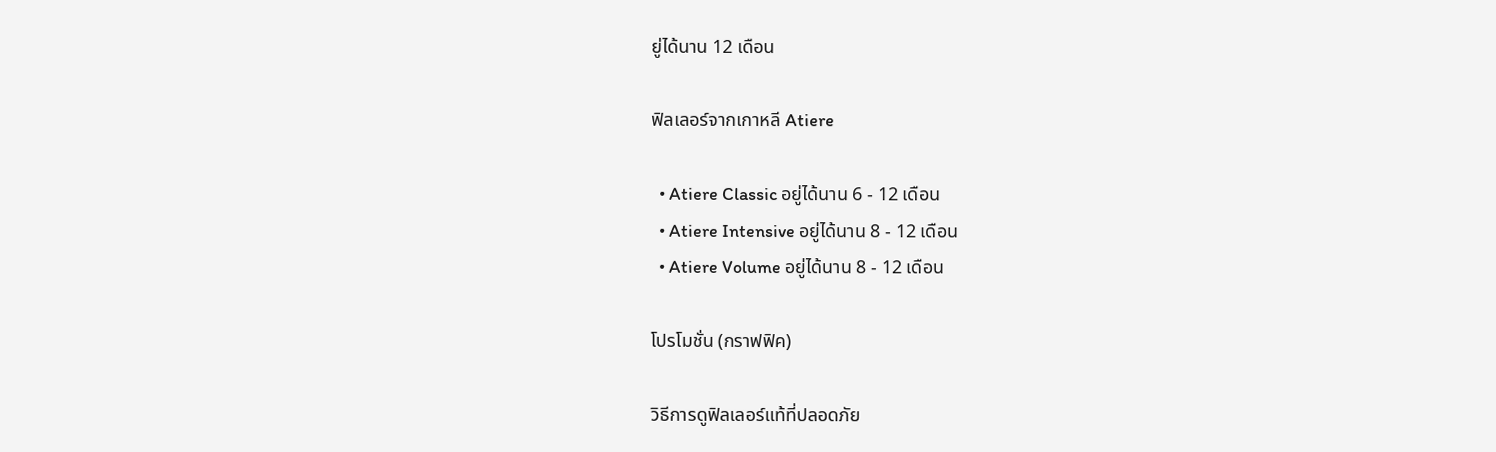ยู่ได้นาน 12 เดือน

ฟิลเลอร์จากเกาหลี Atiere

  • Atiere Classic อยู่ได้นาน 6 - 12 เดือน
  • Atiere Intensive อยู่ได้นาน 8 - 12 เดือน
  • Atiere Volume อยู่ได้นาน 8 - 12 เดือน

โปรโมชั่น (กราฟฟิค)

วิธีการดูฟิลเลอร์แท้ที่ปลอดภัย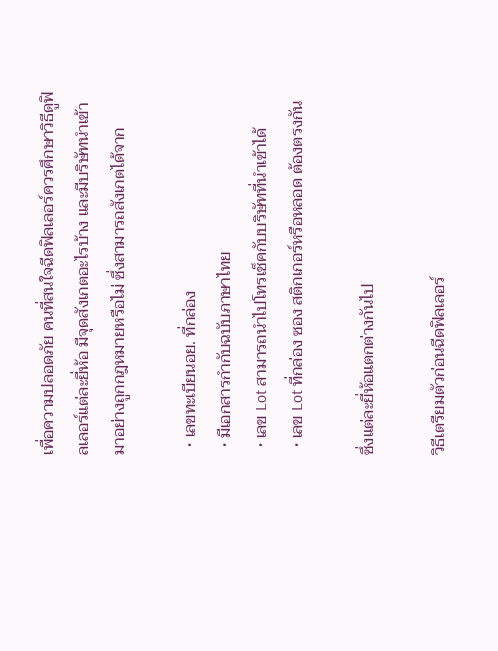เพื่อความปลอดภัย คนที่สนใจฉีดฟิลเลอร์ควรศึกษาวิธีดูฟิลเลอร์แต่ละยี่ห้อ มีจุดสังเกตอะไรบ้าง และมีบริษัทนำเข้ามาอย่างถูกกฎหมายหรือไม่ ซึ่งสามารถสังเกตได้จาก

  • เลขทะเบียนอย. ที่กล่อง
  • มีเอกสารกำกับฉบับภาษาไทย
  • เลข Lot สามารถนำไปโทรเช็คกับบริษัทที่นำเข้าได้
  • เลข Lot ที่กล่อง ซอง สติกเกอร์หรือหลอด ต้องตรงกัน

ซึ่งแต่ละยี่ห้อแตกต่างกันไป

วิธีเตรียมตัวก่อนฉีดฟิลเลอร์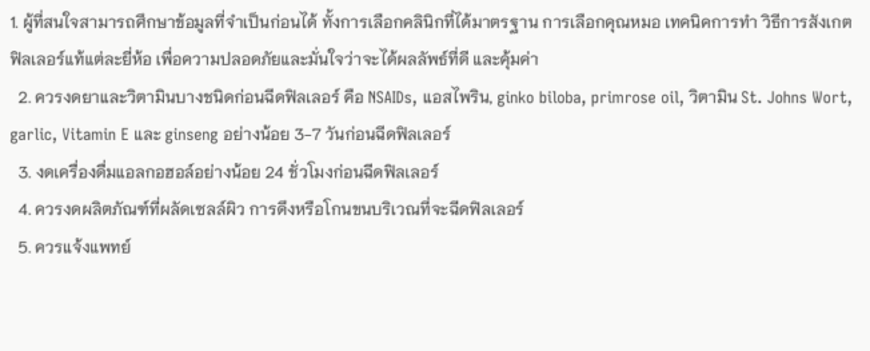1. ผู้ที่สนใจสามารถศึกษาข้อมูลที่จำเป็นก่อนได้ ทั้งการเลือกคลินิกที่ได้มาตรฐาน การเลือกคุณหมอ เทคนิคการทำ วิธีการสังเกตฟิลเลอร์แท้แต่ละยี่ห้อ เพื่อความปลอดภัยและมั่นใจว่าจะได้ผลลัพธ์ที่ดี และคุ้มค่า
  2. ควรงดยาและวิตามินบางชนิดก่อนฉีดฟิลเลอร์ คือ NSAIDs, แอสไพริน, ginko biloba, primrose oil, วิตามิน St. Johns Wort, garlic, Vitamin E และ ginseng อย่างน้อย 3-7 วันก่อนฉีดฟิลเลอร์
  3. งดเครื่องดื่มแอลกอฮอล์อย่างน้อย 24 ชั่วโมงก่อนฉีดฟิลเลอร์
  4. ควรงดผลิตภัณฑ์ที่ผลัดเซลล์ผิว การดึงหรือโกนขนบริเวณที่จะฉีดฟิลเลอร์
  5. ควรแจ้งแพทย์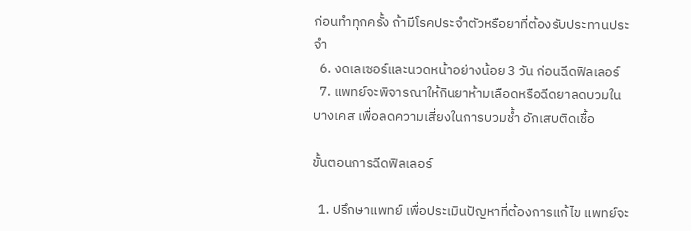ก่อนทำทุกครั้ง ถ้ามีโรคประจำตัวหรือยาที่ต้องรับประทานประจำ
  6. งดเลเซอร์และนวดหน้าอย่างน้อย 3 วัน ก่อนฉีดฟิลเลอร์
  7. แพทย์จะพิจารณาให้กินยาห้ามเลือดหรือฉีดยาลดบวมในบางเคส เพื่อลดความเสี่ยงในการบวมช้ำ อักเสบติดเชื้อ

ขั้นตอนการฉีดฟิลเลอร์

  1. ปรึกษาแพทย์ เพื่อประเมินปัญหาที่ต้องการแก้ไข แพทย์จะ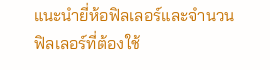แนะนำยี่ห้อฟิลเลอร์และจำนวนฟิลเลอร์ที่ต้องใช้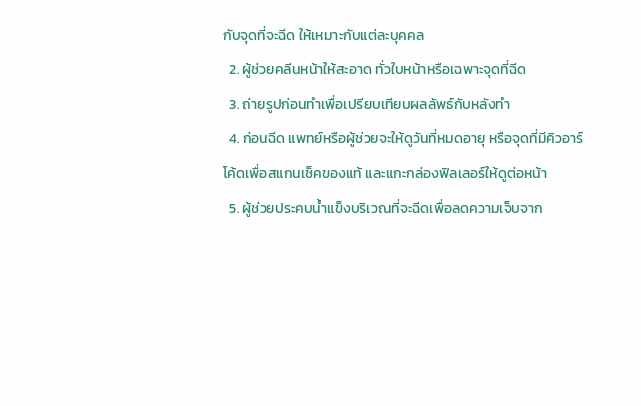กับจุดที่จะฉีด ให้เหมาะกับแต่ละบุคคล
  2. ผู้ช่วยคลีนหน้าให้สะอาด ทั่วใบหน้าหรือเฉพาะจุดที่ฉีด
  3. ถ่ายรูปก่อนทำเพื่อเปรียบเทียบผลลัพธ์กับหลังทำ
  4. ก่อนฉีด แพทย์หรือผู้ช่วยจะให้ดูวันที่หมดอายุ หรือจุดที่มีคิวอาร์โค้ดเพื่อสแกนเช็คของแท้ และแกะกล่องฟิลเลอร์ให้ดูต่อหน้า
  5. ผู้ช่วยประคบน้ำแข็งบริเวณที่จะฉีดเพื่อลดความเจ็บจาก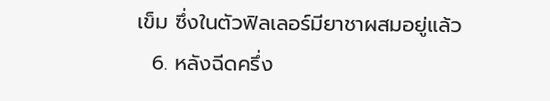เข็ม ซึ่งในตัวฟิลเลอร์มียาชาผสมอยู่แล้ว
  6. หลังฉีดครึ่ง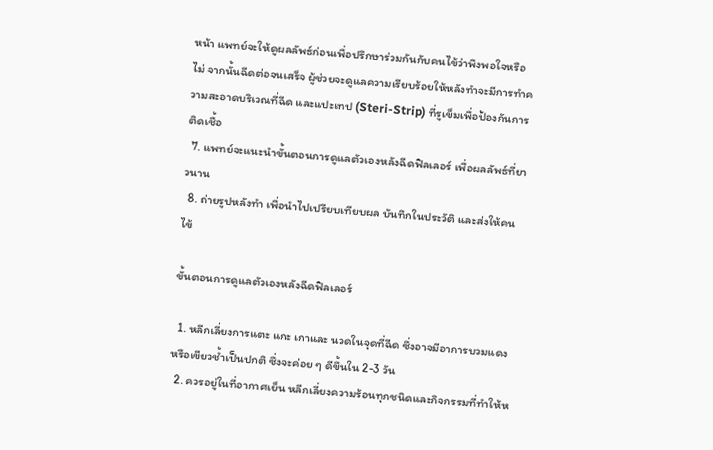หน้า แพทย์จะให้ดูผลลัพธ์ก่อนเพื่อปรึกษาร่วมกันกับคนไข้ว่าพึงพอใจหรือไม่ จากนั้นฉีดต่อจนเสร็จ ผู้ช่วยจะดูแลความเรียบร้อยให้หลังทำจะมีการทำความสะอาดบริเวณที่ฉีด และแปะเทป (Steri-Strip) ที่รูเข็มเพื่อป้องกันการติดเชื้อ
  7. แพทย์จะแนะนำขั้นตอนการดูแลตัวเองหลังฉีดฟิลเลอร์ เพื่อผลลัพธ์ที่ยาวนาน
  8. ถ่ายรูปหลังทำ เพื่อนำไปเปรียบเทียบผล บันทึกในประวัติ และส่งให้คนไข้

ขั้นตอนการดูแลตัวเองหลังฉีดฟิลเลอร์

  1. หลีกเลี่ยงการแตะ แกะ เกาและ นวดในจุดที่ฉีด ซึ่งอาจมีอาการบวมแดงหรือเขียวช้ำเป็นปกติ ซึ่งจะค่อย ๆ ดีขึ้นใน 2-3 วัน
  2. ควรอยู่ในที่อากาศเย็น หลีกเลี่ยงความร้อนทุกชนิดและกิจกรรมที่ทำให้ห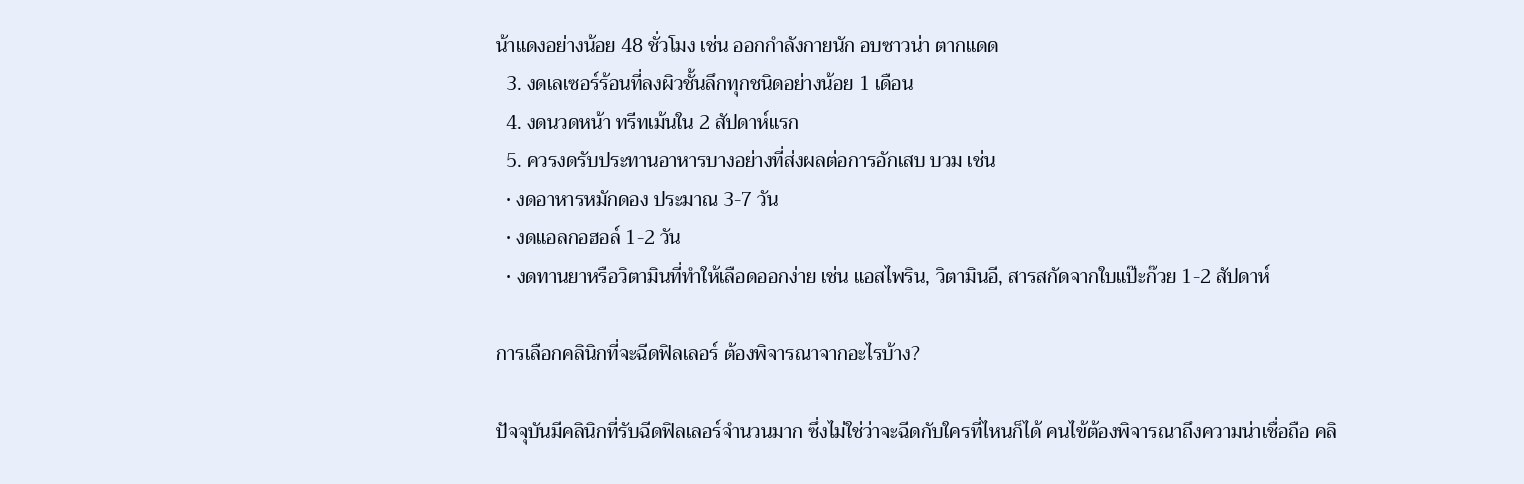น้าแดงอย่างน้อย 48 ชั่วโมง เช่น ออกกำลังกายนัก อบซาวน่า ตากแดด
  3. งดเลเซอร์ร้อนที่ลงผิวชั้นลึกทุกชนิดอย่างน้อย 1 เดือน
  4. งดนวดหน้า ทรีทเม้นใน 2 สัปดาห์แรก
  5. ควรงดรับประทานอาหารบางอย่างที่ส่งผลต่อการอักเสบ บวม เช่น
  • งดอาหารหมักดอง ประมาณ 3-7 วัน
  • งดแอลกอฮอล์ 1-2 วัน
  • งดทานยาหรือวิตามินที่ทำให้เลือดออกง่าย เช่น แอสไพริน, วิตามินอี, สารสกัดจากใบแป๊ะก๊วย 1-2 สัปดาห์

การเลือกคลินิกที่จะฉีดฟิลเลอร์ ต้องพิจารณาจากอะไรบ้าง?

ปัจจุบันมีคลินิกที่รับฉีดฟิลเลอร์จำนวนมาก ซึ่งไม่ใช่ว่าจะฉีดกับใครที่ไหนก็ได้ คนไข้ต้องพิจารณาถึงความน่าเชื่อถือ คลิ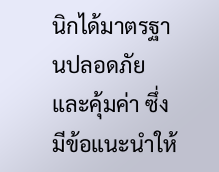นิกได้มาตรฐานปลอดภัย และคุ้มค่า ซึ่งมีข้อแนะนำให้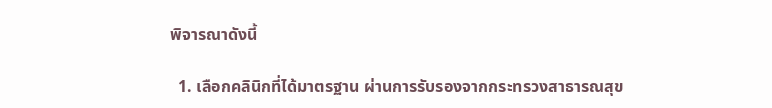พิจารณาดังนี้

  1. เลือกคลินิกที่ได้มาตรฐาน ผ่านการรับรองจากกระทรวงสาธารณสุข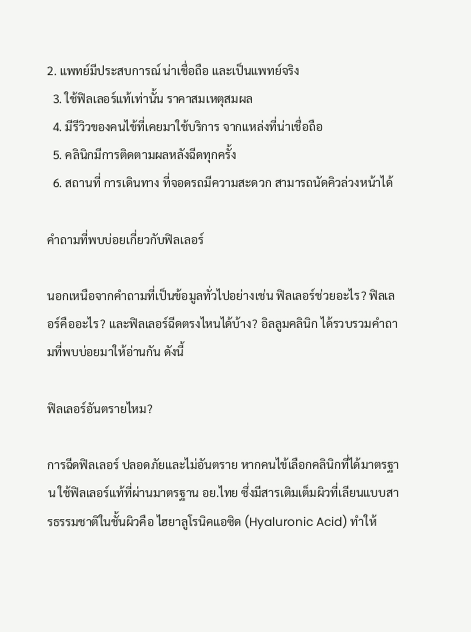2. แพทย์มีประสบการณ์ น่าเชื่อถือ และเป็นแพทย์จริง
  3. ใช้ฟิลเลอร์แท้เท่านั้น ราคาสมเหตุสมผล
  4. มีรีวิวของคนไข้ที่เคยมาใช้บริการ จากแหล่งที่น่าเชื่อถือ
  5. คลินิกมีการติดตามผลหลังฉีดทุกครั้ง
  6. สถานที่ การเดินทาง ที่จอดรถมีความสะดวก สามารถนัดคิวล่วงหน้าได้

คำถามที่พบบ่อยเกี่ยวกับฟิลเลอร์

นอกเหนือจากคำถามที่เป็นข้อมูลทั่วไปอย่างเช่น ฟิลเลอร์ช่วยอะไร? ฟิลเลอร์คืออะไร? และฟิลเลอร์ฉีดตรงไหนได้บ้าง? อิลลูมคลินิก ได้รวบรวมคำถามที่พบบ่อยมาให้อ่านกัน ดังนี้

ฟิลเลอร์อันตรายไหม?

การฉีดฟิลเลอร์ ปลอดภัยและไม่อันตราย หากคนไข้เลือกคลินิกที่ได้มาตรฐาน ใช้ฟิลเลอร์แท้ที่ผ่านมาตรฐาน อย.ไทย ซึ่งมีสารเติมเต็มผิวที่เลียนแบบสารธรรมชาติในชั้นผิวคือ ไฮยาลูโรนิคแอซิด (Hyaluronic Acid) ทำให้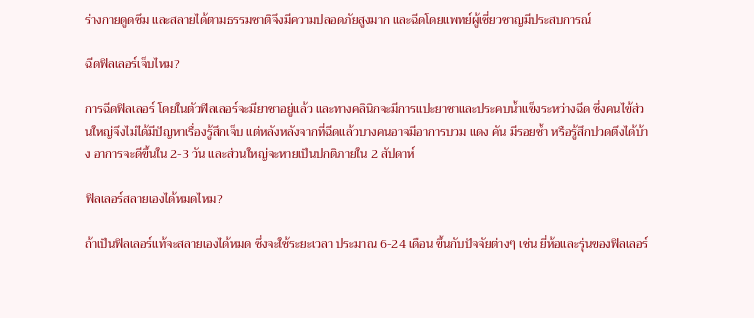ร่างกายดูดซึม และสลายได้ตามธรรมชาติจึงมีความปลอดภัยสูงมาก และฉีดโดยแพทย์ผู้เชี่ยวชาญมีประสบการณ์

ฉีดฟิลเลอร์เจ็บไหม?

การฉีดฟิลเลอร์ โดยในตัวฟิลเลอร์จะมียาชาอยู่แล้ว และทางคลินิกจะมีการแปะยาชาและประคบน้ำแข็งระหว่างฉีด ซึ่งคนไข้ส่วนใหญ่จึงไม่ได้มีปัญหาเรื่องรู้สึกเจ็บ แต่หลังหลังจากที่ฉีดแล้วบางคนอาจมีอาการบวม แดง คัน มีรอยช้ำ หรือรู้สึกปวดตึงได้บ้าง อาการจะดีขึ้นใน 2-3 วัน และส่วนใหญ่จะหายเป็นปกติภายใน 2 สัปดาห์

ฟิลเลอร์สลายเองได้หมดไหม?

ถ้าเป็นฟิลเลอร์แท้จะสลายเองได้หมด ซึ่งจะใช้ระยะเวลา ประมาณ 6-24 เดือน ขึ้นกับปัจจัยต่างๆ เช่น ยี่ห้อและรุ่นของฟิลเลอร์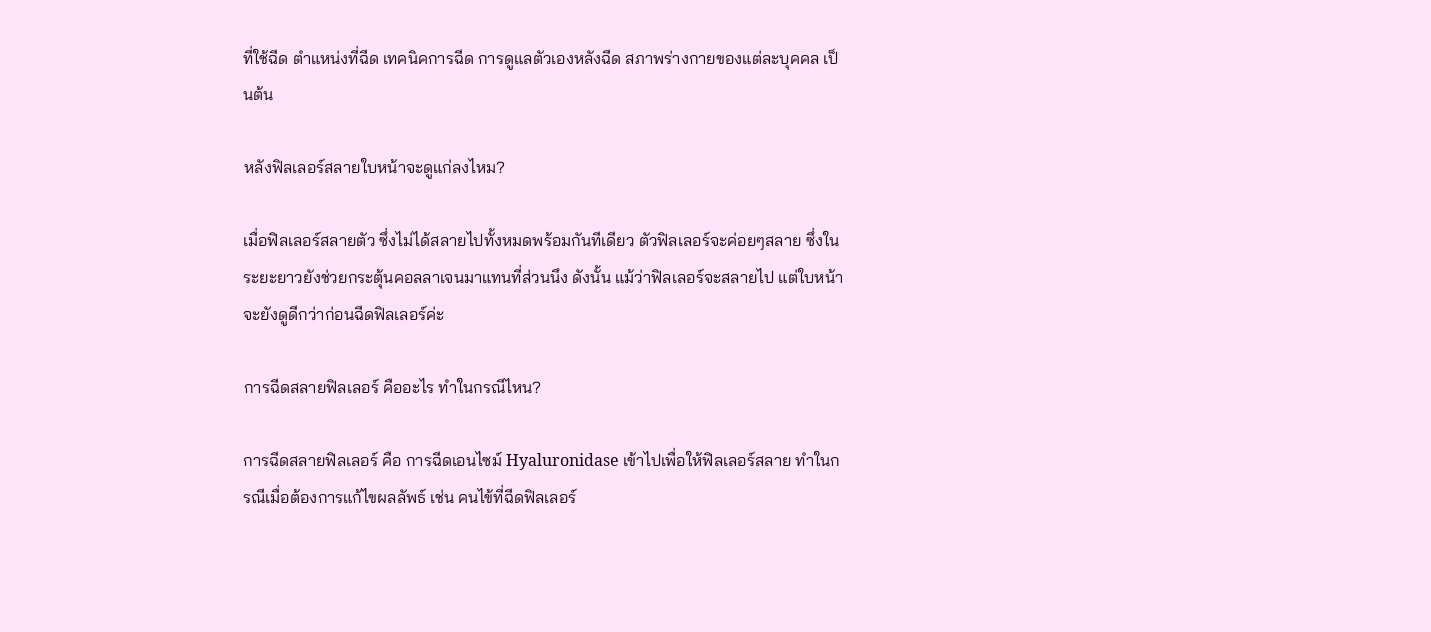ที่ใช้ฉีด ตำแหน่งที่ฉีด เทคนิคการฉีด การดูแลตัวเองหลังฉีด สภาพร่างกายของแต่ละบุคคล เป็นต้น

หลังฟิลเลอร์สลายใบหน้าจะดูแก่ลงไหม?

เมื่อฟิลเลอร์สลายตัว ซึ่งไม่ได้สลายไปทั้งหมดพร้อมกันทีเดียว ตัวฟิลเลอร์จะค่อยๆสลาย ซึ่งในระยะยาวยังช่วยกระตุ้นคอลลาเจนมาแทนที่ส่วนนึง ดังนั้น แม้ว่าฟิลเลอร์จะสลายไป แต่ใบหน้าจะยังดูดีกว่าก่อนฉีดฟิลเลอร์ค่ะ

การฉีดสลายฟิลเลอร์ คืออะไร ทำในกรณีไหน?

การฉีดสลายฟิลเลอร์ คือ การฉีดเอนไซม์ Hyaluronidase เข้าไปเพื่อให้ฟิลเลอร์สลาย ทำในกรณีเมื่อต้องการแก้ไขผลลัพธ์ เช่น คนไข้ที่ฉีดฟิลเลอร์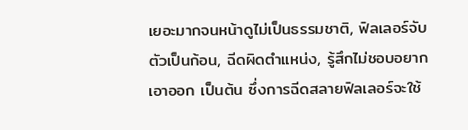เยอะมากจนหน้าดูไม่เป็นธรรมชาติ, ฟิลเลอร์จับตัวเป็นก้อน, ฉีดผิดตำแหน่ง, รู้สึกไม่ชอบอยากเอาออก เป็นต้น ซึ่งการฉีดสลายฟิลเลอร์จะใช้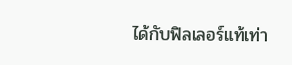ได้กับฟิลเลอร์แท้เท่า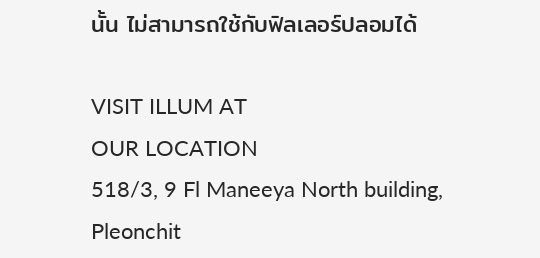นั้น ไม่สามารถใช้กับฟิลเลอร์ปลอมได้

VISIT ILLUM AT
OUR LOCATION
518/3, 9 Fl Maneeya North building,
Pleonchit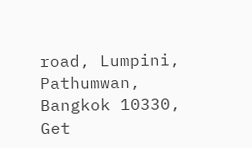road, Lumpini,
Pathumwan, Bangkok 10330,
Get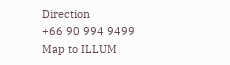Direction
+66 90 994 9499
Map to ILLUM